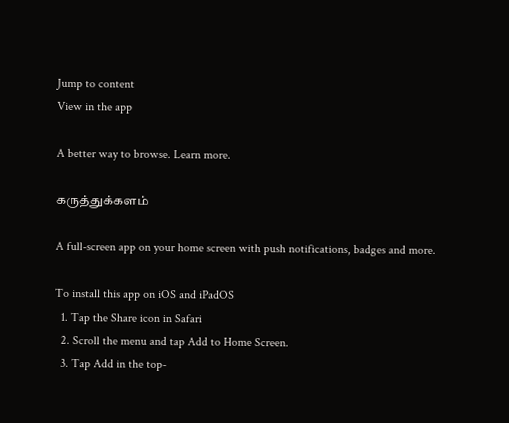Jump to content
View in the app

A better way to browse. Learn more.

கருத்துக்களம்

A full-screen app on your home screen with push notifications, badges and more.

To install this app on iOS and iPadOS
  1. Tap the Share icon in Safari
  2. Scroll the menu and tap Add to Home Screen.
  3. Tap Add in the top-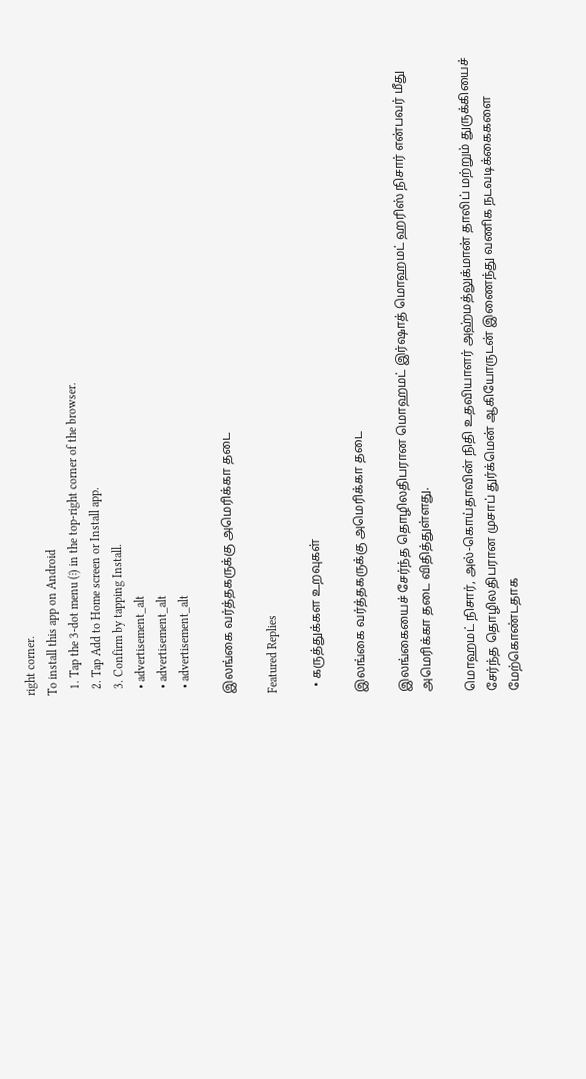right corner.
To install this app on Android
  1. Tap the 3-dot menu (⋮) in the top-right corner of the browser.
  2. Tap Add to Home screen or Install app.
  3. Confirm by tapping Install.
  • advertisement_alt
  • advertisement_alt
  • advertisement_alt

இலங்கை வர்த்தகருக்கு அமெரிக்கா தடை

Featured Replies

  • கருத்துக்கள உறவுகள்

இலங்கை வர்த்தகருக்கு அமெரிக்கா தடை

இலங்கையைச் சேர்ந்த தொழிலதிபரான மொஹமட் இர்ஷாத் மொஹமட் ஹரிஸ் நிசார் என்பவர் மீது அமெரிக்கா தடை விதித்துள்ளது.

மொஹமட் நிசார், அல்-கொய்தாவின் நிதி உதவியாளர் அஹ்மத்லுக்மான் தாலிப் மற்றும் துருக்கியைச் சேர்ந்த தொழிலதிபரான முசாப் துர்க்மென் ஆகியோருடன் இணைந்து வணிக நடவடிக்கைகளை மேற்கொண்டதாக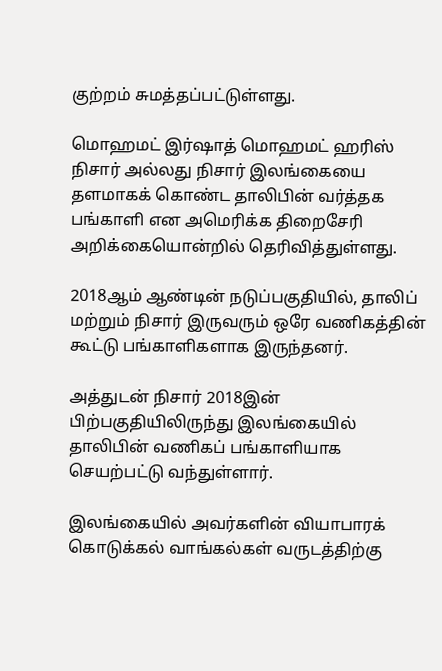குற்றம் சுமத்தப்பட்டுள்ளது.

மொஹமட் இர்ஷாத் மொஹமட் ஹரிஸ் நிசார் அல்லது நிசார் இலங்கையை தளமாகக் கொண்ட தாலிபின் வர்த்தக பங்காளி என அமெரிக்க திறைசேரி அறிக்கையொன்றில் தெரிவித்துள்ளது.

2018ஆம் ஆண்டின் நடுப்பகுதியில், தாலிப் மற்றும் நிசார் இருவரும் ஒரே வணிகத்தின் கூட்டு பங்காளிகளாக இருந்தனர்.

அத்துடன் நிசார் 2018இன் பிற்பகுதியிலிருந்து இலங்கையில் தாலிபின் வணிகப் பங்காளியாக செயற்பட்டு வந்துள்ளார்.

இலங்கையில் அவர்களின் வியாபாரக் கொடுக்கல் வாங்கல்கள் வருடத்திற்கு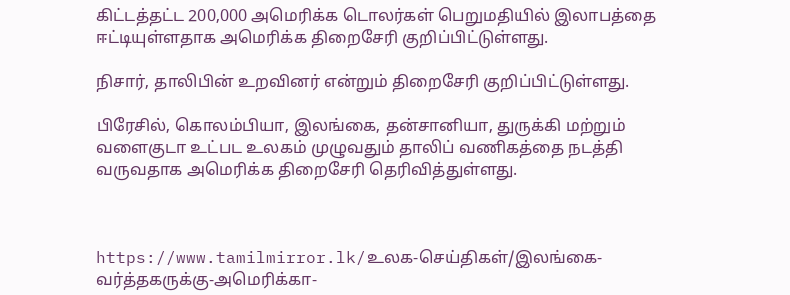கிட்டத்தட்ட 200,000 அமெரிக்க டொலர்கள் பெறுமதியில் இலாபத்தை ஈட்டியுள்ளதாக அமெரிக்க திறைசேரி குறிப்பிட்டுள்ளது.

நிசார், தாலிபின் உறவினர் என்றும் திறைசேரி குறிப்பிட்டுள்ளது.

பிரேசில், கொலம்பியா, இலங்கை, தன்சானியா, துருக்கி மற்றும் வளைகுடா உட்பட உலகம் முழுவதும் தாலிப் வணிகத்தை நடத்தி வருவதாக அமெரிக்க திறைசேரி தெரிவித்துள்ளது.



https://www.tamilmirror.lk/உலக-செய்திகள்/இலங்கை-வர்த்தகருக்கு-அமெரிக்கா-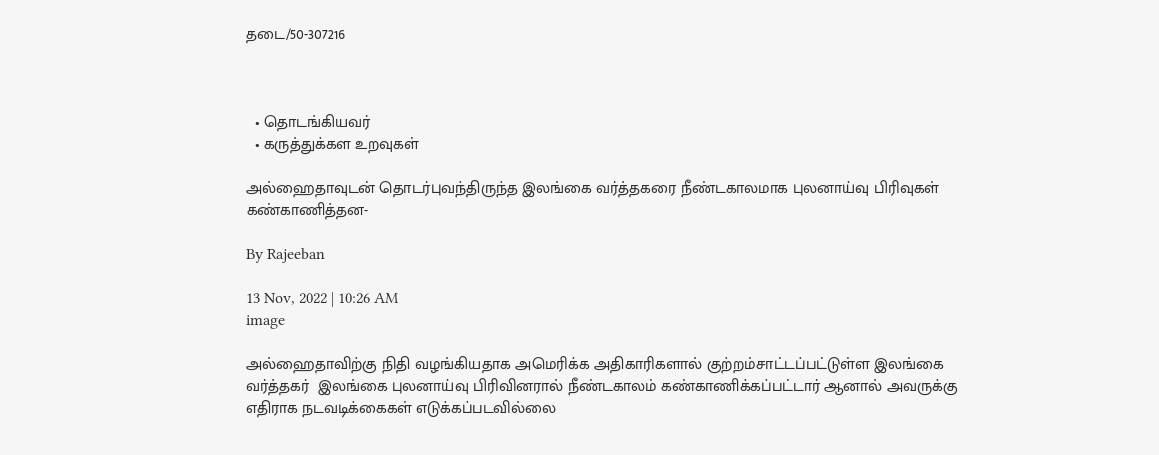தடை/50-307216



  • தொடங்கியவர்
  • கருத்துக்கள உறவுகள்

அல்ஹைதாவுடன் தொடர்புவந்திருந்த இலங்கை வர்த்தகரை நீண்டகாலமாக புலனாய்வு பிரிவுகள் கண்காணித்தன-

By Rajeeban

13 Nov, 2022 | 10:26 AM
image

அல்ஹைதாவிற்கு நிதி வழங்கியதாக அமெரிக்க அதிகாரிகளால் குற்றம்சாட்டப்பட்டுள்ள இலங்கை வர்த்தகர்  இலங்கை புலனாய்வு பிரிவினரால் நீண்டகாலம் கண்காணிக்கப்பட்டார் ஆனால் அவருக்கு எதிராக நடவடிக்கைகள் எடுக்கப்படவில்லை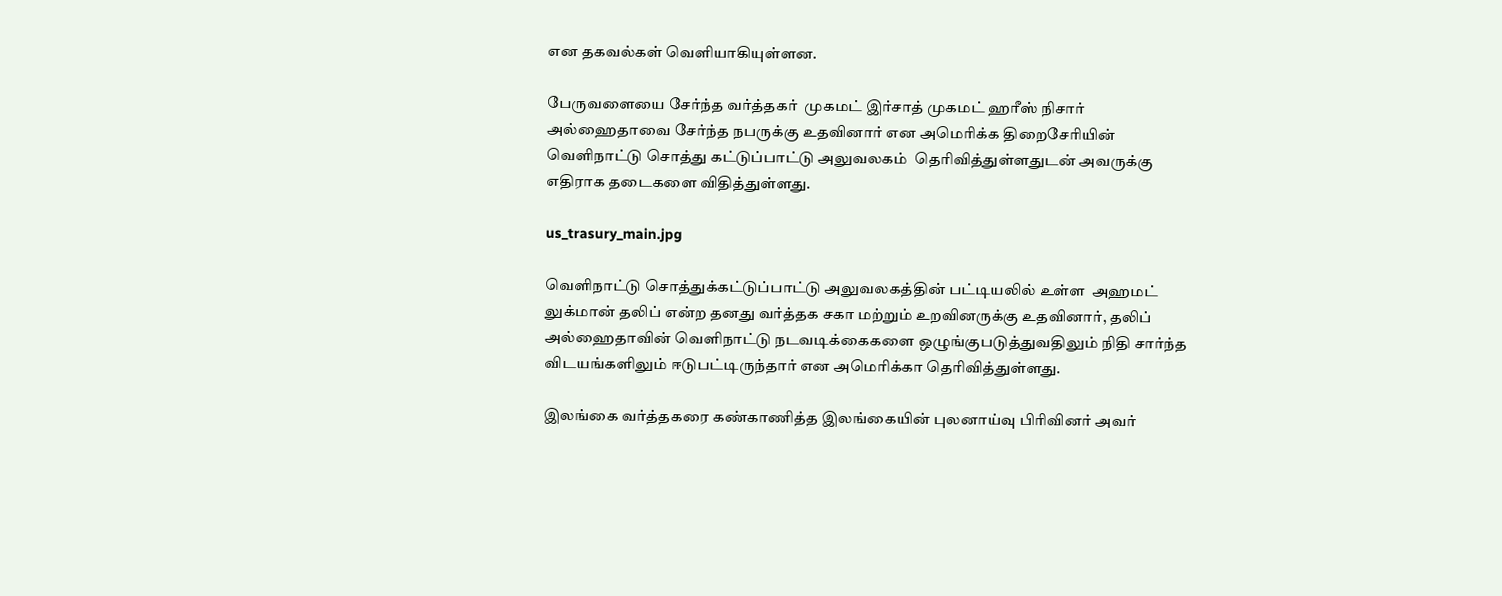என தகவல்கள் வெளியாகியுள்ளன.

பேருவளையை சேர்ந்த வர்த்தகர்  முகமட் இர்சாத் முகமட் ஹரீஸ் நிசார்  அல்ஹைதாவை சேர்ந்த நபருக்கு உதவினார் என அமெரிக்க திறைசேரியின்  வெளிநாட்டு சொத்து கட்டுப்பாட்டு அலுவலகம்  தெரிவித்துள்ளதுடன் அவருக்கு எதிராக தடைகளை விதித்துள்ளது.

us_trasury_main.jpg

வெளிநாட்டு சொத்துக்கட்டுப்பாட்டு அலுவலகத்தின் பட்டியலில் உள்ள  அஹமட் லுக்மான் தலிப் என்ற தனது வர்த்தக சகா மற்றும் உறவினருக்கு உதவினார், தலிப் அல்ஹைதாவின் வெளிநாட்டு நடவடிக்கைகளை ஒழுங்குபடுத்துவதிலும் நிதி சார்ந்த விடயங்களிலும் ஈடுபட்டிருந்தார் என அமெரிக்கா தெரிவித்துள்ளது.

இலங்கை வர்த்தகரை கண்காணித்த இலங்கையின் புலனாய்வு பிரிவினர் அவர்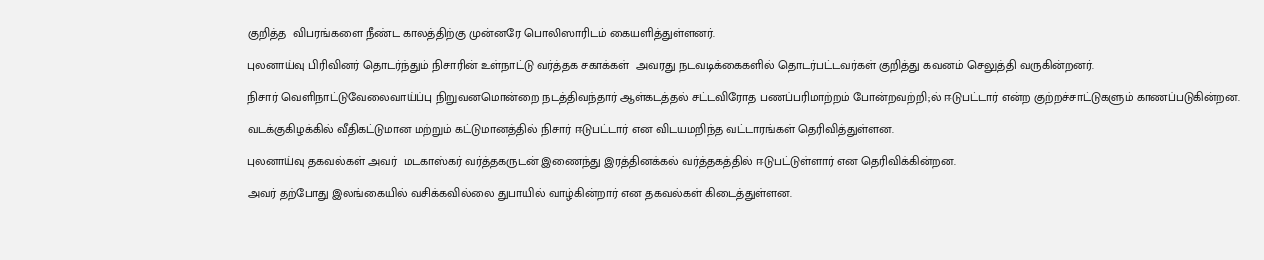குறித்த  விபரங்களை நீண்ட காலத்திற்கு முன்னரே பொலிஸாரிடம் கையளித்துள்ளனர்.

புலனாய்வு பிரிவினர் தொடர்ந்தும் நிசாரின் உள்நாட்டு வர்த்தக சகாக்கள்  அவரது நடவடிக்கைகளில் தொடர்பட்டவர்கள் குறித்து கவனம் செலுத்தி வருகின்றனர்.

நிசார் வெளிநாட்டுவேலைவாய்ப்பு நிறுவனமொன்றை நடத்திவந்தார் ஆள்கடத்தல் சட்டவிரோத பணப்பரிமாற்றம் போன்றவற்றி;ல் ஈடுபட்டார் என்ற குற்றச்சாட்டுகளும் காணப்படுகின்றன.

வடக்குகிழக்கில் வீதிகட்டுமான மற்றும் கட்டுமானத்தில் நிசார் ஈடுபட்டார் என விடயமறிந்த வட்டாரங்கள் தெரிவித்துள்ளன.

புலனாய்வு தகவல்கள் அவர்  மடகாஸ்கர் வர்த்தகருடன் இணைந்து இரத்தினக்கல் வர்த்தகத்தில் ஈடுபட்டுள்ளார் என தெரிவிக்கின்றன.

அவர் தற்போது இலங்கையில் வசிக்கவில்லை துபாயில் வாழ்கின்றார் என தகவல்கள் கிடைத்துள்ளன.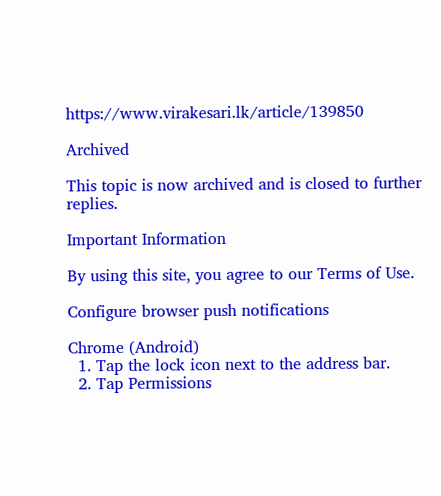https://www.virakesari.lk/article/139850

Archived

This topic is now archived and is closed to further replies.

Important Information

By using this site, you agree to our Terms of Use.

Configure browser push notifications

Chrome (Android)
  1. Tap the lock icon next to the address bar.
  2. Tap Permissions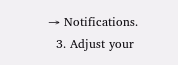→ Notifications.
  3. Adjust your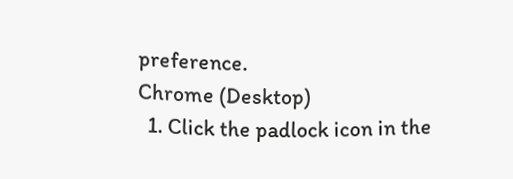preference.
Chrome (Desktop)
  1. Click the padlock icon in the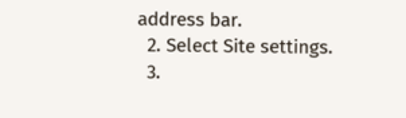address bar.
  2. Select Site settings.
  3.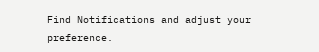Find Notifications and adjust your preference.